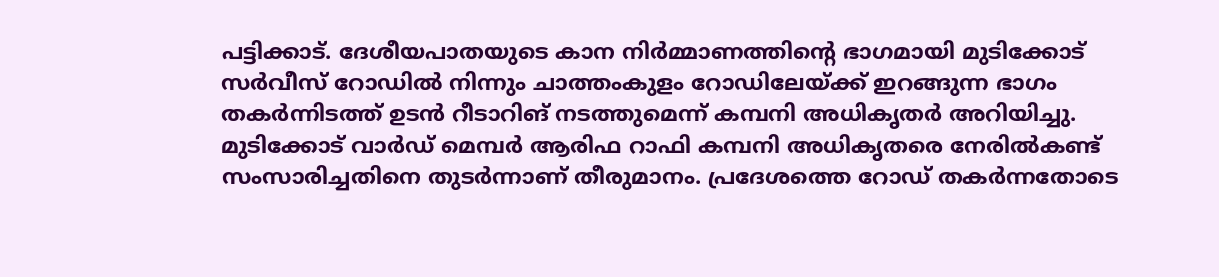പട്ടിക്കാട്. ദേശീയപാതയുടെ കാന നിർമ്മാണത്തിന്റെ ഭാഗമായി മുടിക്കോട് സർവീസ് റോഡിൽ നിന്നും ചാത്തംകുളം റോഡിലേയ്ക്ക് ഇറങ്ങുന്ന ഭാഗം തകർന്നിടത്ത് ഉടൻ റീടാറിങ് നടത്തുമെന്ന് കമ്പനി അധികൃതർ അറിയിച്ചു. മുടിക്കോട് വാർഡ് മെമ്പർ ആരിഫ റാഫി കമ്പനി അധികൃതരെ നേരിൽകണ്ട് സംസാരിച്ചതിനെ തുടർന്നാണ് തീരുമാനം. പ്രദേശത്തെ റോഡ് തകർന്നതോടെ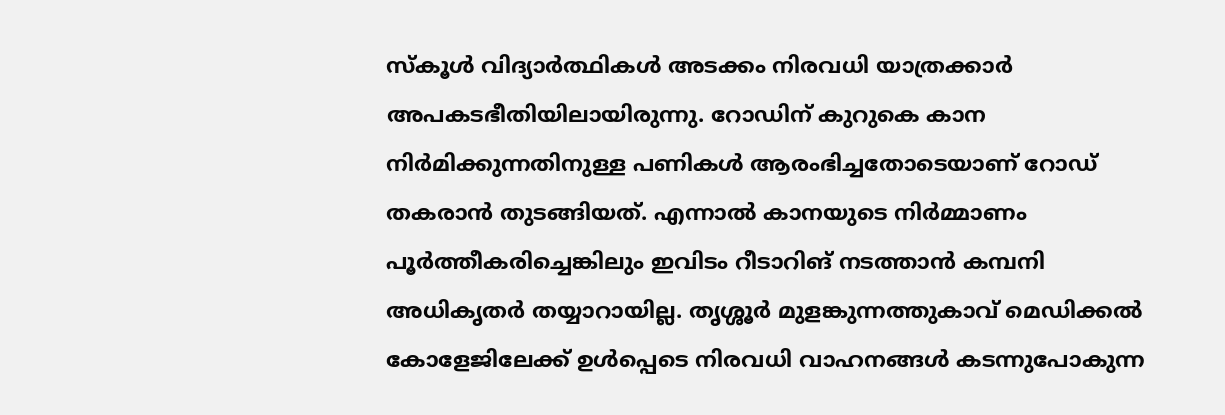സ്കൂൾ വിദ്യാർത്ഥികൾ അടക്കം നിരവധി യാത്രക്കാർ അപകടഭീതിയിലായിരുന്നു. റോഡിന് കുറുകെ കാന നിർമിക്കുന്നതിനുള്ള പണികൾ ആരംഭിച്ചതോടെയാണ് റോഡ് തകരാൻ തുടങ്ങിയത്. എന്നാൽ കാനയുടെ നിർമ്മാണം പൂർത്തീകരിച്ചെങ്കിലും ഇവിടം റീടാറിങ് നടത്താൻ കമ്പനി അധികൃതർ തയ്യാറായില്ല. തൃശ്ശൂർ മുളങ്കുന്നത്തുകാവ് മെഡിക്കൽ കോളേജിലേക്ക് ഉൾപ്പെടെ നിരവധി വാഹനങ്ങൾ കടന്നുപോകുന്ന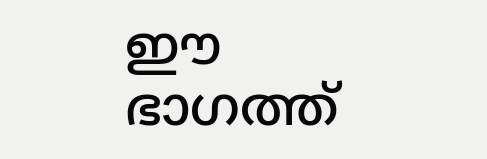ഈ ഭാഗത്ത്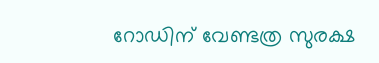റോഡിന് വേണ്ടത്ര സുരക്ഷ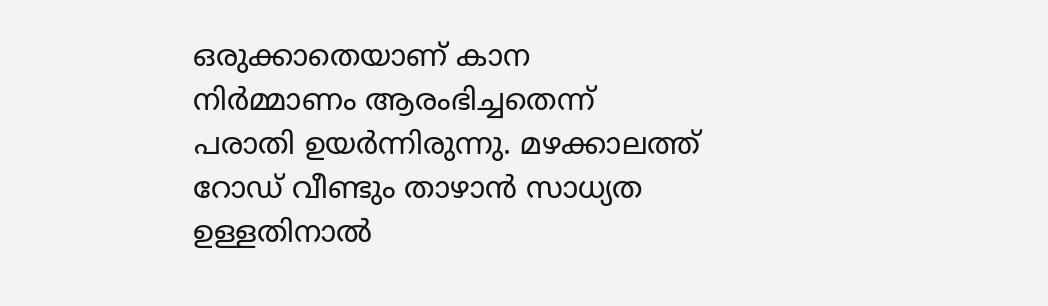ഒരുക്കാതെയാണ് കാന നിർമ്മാണം ആരംഭിച്ചതെന്ന് പരാതി ഉയർന്നിരുന്നു. മഴക്കാലത്ത് റോഡ് വീണ്ടും താഴാൻ സാധ്യത ഉള്ളതിനാൽ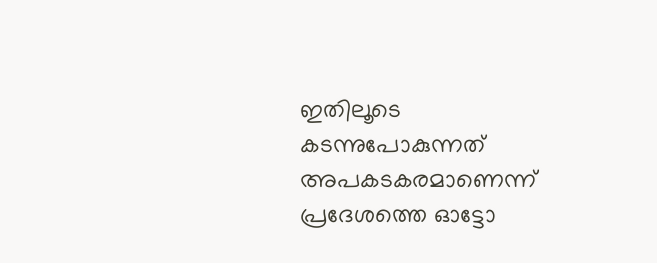ഇതിലൂടെ കടന്നുപോകുന്നത് അപകടകരമാണെന്ന് പ്രദേശത്തെ ഓട്ടോ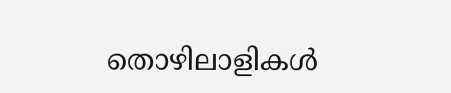തൊഴിലാളികൾ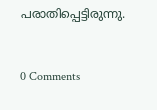പരാതിപ്പെട്ടിരുന്നു.


0 Comments